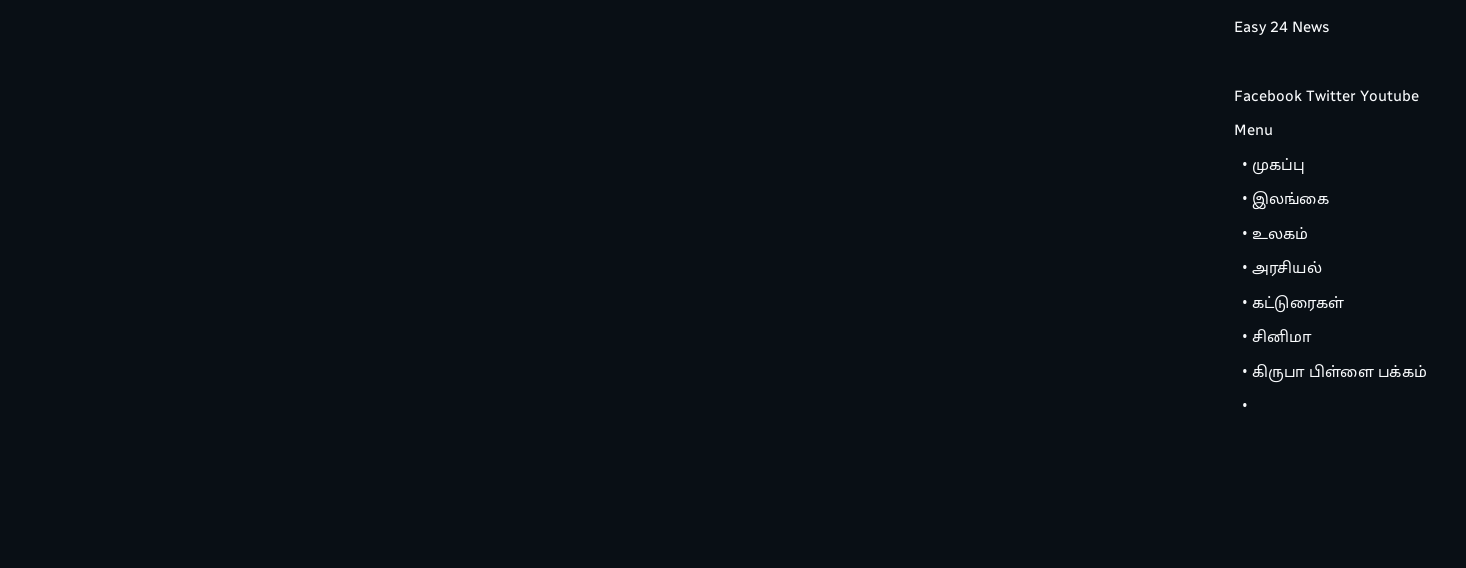Easy 24 News

Facebook Twitter Youtube
Menu
  • முகப்பு
  • இலங்கை
  • உலகம்
  • அரசியல்
  • கட்டுரைகள்
  • சினிமா
  • கிருபா பிள்ளை பக்கம்
  •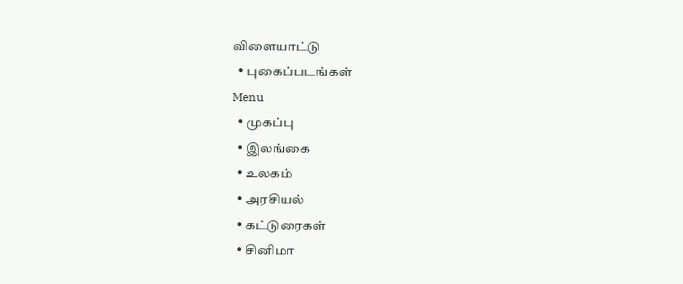விளையாட்டு
  • புகைப்படங்கள்
Menu
  • முகப்பு
  • இலங்கை
  • உலகம்
  • அரசியல்
  • கட்டுரைகள்
  • சினிமா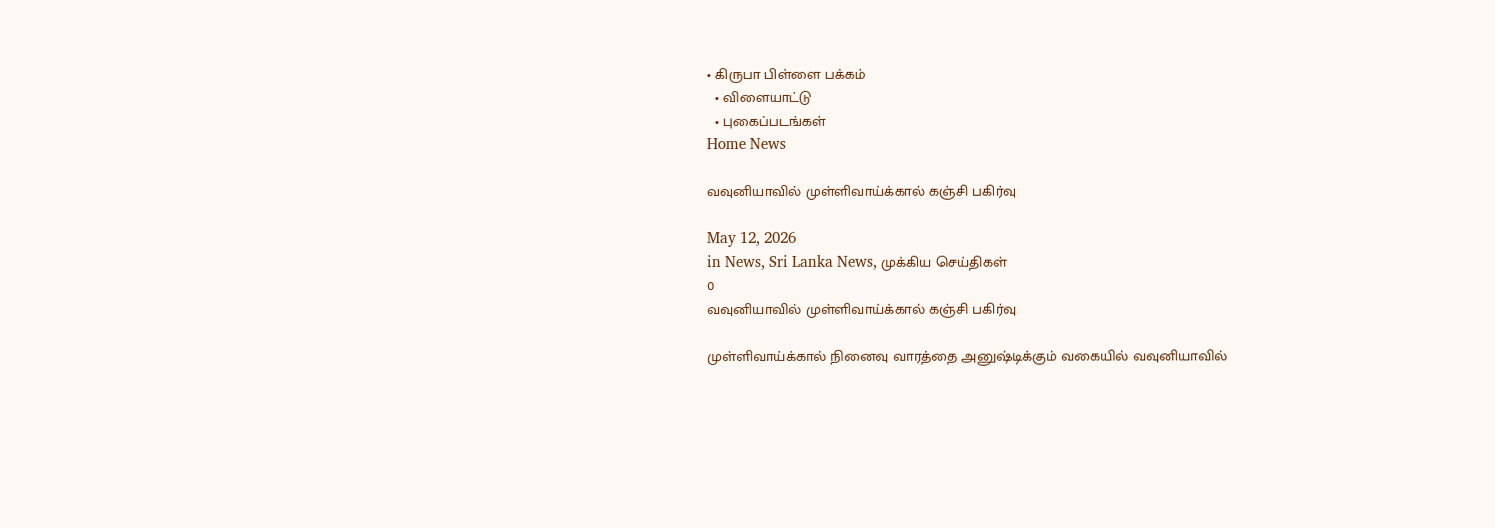• கிருபா பிள்ளை பக்கம்
  • விளையாட்டு
  • புகைப்படங்கள்
Home News

வவுனியாவில் முள்ளிவாய்க்கால் கஞ்சி பகிர்வு

May 12, 2026
in News, Sri Lanka News, முக்கிய செய்திகள்
0
வவுனியாவில் முள்ளிவாய்க்கால் கஞ்சி பகிர்வு

முள்ளிவாய்க்கால் நினைவு வாரத்தை அனுஷ்டிக்கும் வகையில் வவுனியாவில்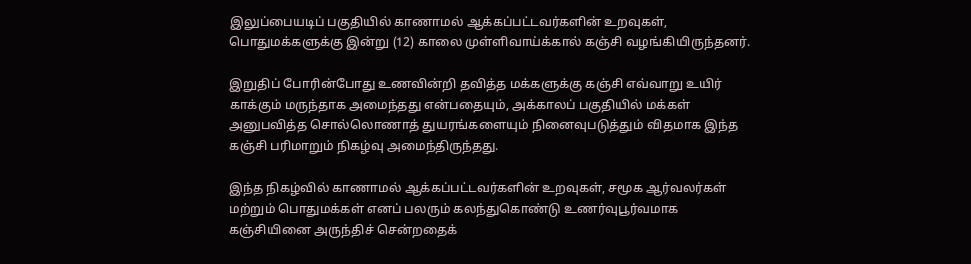இலுப்பையடிப் பகுதியில் காணாமல் ஆக்கப்பட்டவர்களின் உறவுகள், பொதுமக்களுக்கு இன்று (12) காலை முள்ளிவாய்க்கால் கஞ்சி வழங்கியிருந்தனர்.

இறுதிப் போரின்போது உணவின்றி தவித்த மக்களுக்கு கஞ்சி எவ்வாறு உயிர் காக்கும் மருந்தாக அமைந்தது என்பதையும், அக்காலப் பகுதியில் மக்கள் அனுபவித்த சொல்லொணாத் துயரங்களையும் நினைவுபடுத்தும் விதமாக இந்த கஞ்சி பரிமாறும் நிகழ்வு அமைந்திருந்தது.

இந்த நிகழ்வில் காணாமல் ஆக்கப்பட்டவர்களின் உறவுகள், சமூக ஆர்வலர்கள் மற்றும் பொதுமக்கள் எனப் பலரும் கலந்துகொண்டு உணர்வுபூர்வமாக கஞ்சியினை அருந்திச் சென்றதைக்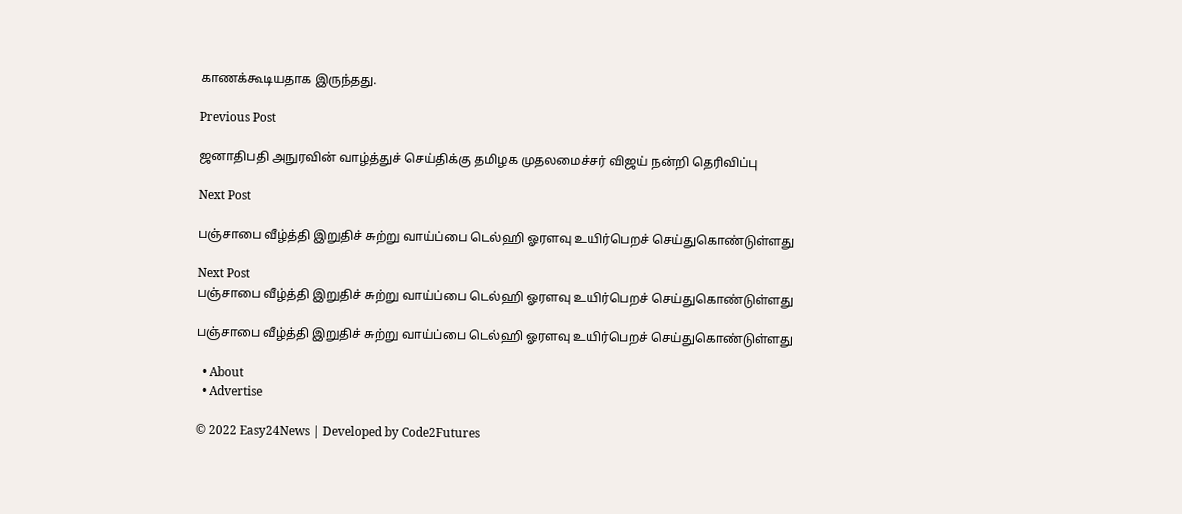காணக்கூடியதாக இருந்தது.

Previous Post

ஜனாதிபதி அநுரவின் வாழ்த்துச் செய்திக்கு தமிழக முதலமைச்சர் விஜய் நன்றி தெரிவிப்பு

Next Post

பஞ்சாபை வீழ்த்தி இறுதிச் சுற்று வாய்ப்பை டெல்ஹி ஓரளவு உயிர்பெறச் செய்துகொண்டுள்ளது

Next Post
பஞ்சாபை வீழ்த்தி இறுதிச் சுற்று வாய்ப்பை டெல்ஹி ஓரளவு உயிர்பெறச் செய்துகொண்டுள்ளது

பஞ்சாபை வீழ்த்தி இறுதிச் சுற்று வாய்ப்பை டெல்ஹி ஓரளவு உயிர்பெறச் செய்துகொண்டுள்ளது

  • About
  • Advertise

© 2022 Easy24News | Developed by Code2Futures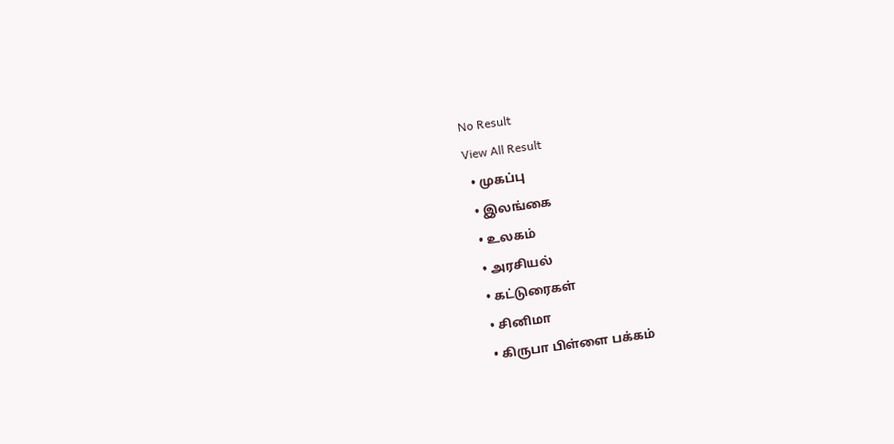No Result
View All Result
  • முகப்பு
  • இலங்கை
  • உலகம்
  • அரசியல்
  • கட்டுரைகள்
  • சினிமா
  • கிருபா பிள்ளை பக்கம்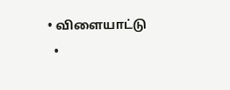• விளையாட்டு
  •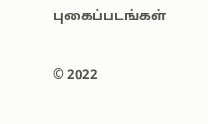புகைப்படங்கள்

© 2022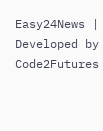Easy24News | Developed by Code2Futures